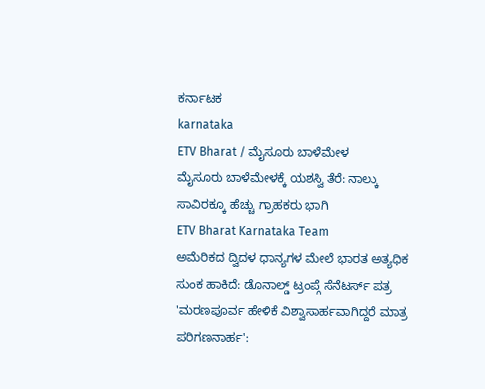ಕರ್ನಾಟಕ
karnataka
ETV Bharat / ಮೈಸೂರು ಬಾಳೆಮೇಳ
ಮೈಸೂರು ಬಾಳೆಮೇಳಕ್ಕೆ ಯಶಸ್ವಿ ತೆರೆ: ನಾಲ್ಕು ಸಾವಿರಕ್ಕೂ ಹೆಚ್ಚು ಗ್ರಾಹಕರು ಭಾಗಿ
ETV Bharat Karnataka Team
ಅಮೆರಿಕದ ದ್ವಿದಳ ಧಾನ್ಯಗಳ ಮೇಲೆ ಭಾರತ ಅತ್ಯಧಿಕ ಸುಂಕ ಹಾಕಿದೆ: ಡೊನಾಲ್ಡ್ ಟ್ರಂಪ್ಗೆ ಸೆನೆಟರ್ಸ್ ಪತ್ರ
'ಮರಣಪೂರ್ವ ಹೇಳಿಕೆ ವಿಶ್ವಾಸಾರ್ಹವಾಗಿದ್ದರೆ ಮಾತ್ರ ಪರಿಗಣನಾರ್ಹ':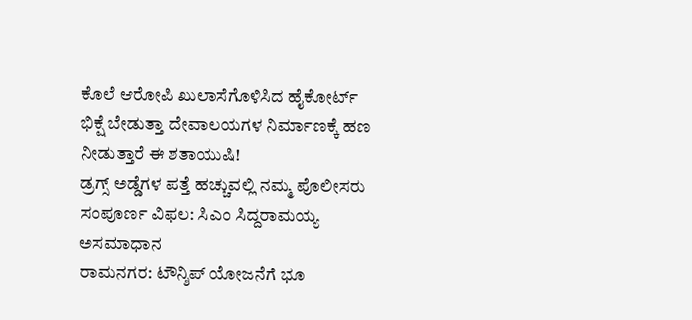ಕೊಲೆ ಆರೋಪಿ ಖುಲಾಸೆಗೊಳಿಸಿದ ಹೈಕೋರ್ಟ್
ಭಿಕ್ಷೆ ಬೇಡುತ್ತಾ ದೇವಾಲಯಗಳ ನಿರ್ಮಾಣಕ್ಕೆ ಹಣ ನೀಡುತ್ತಾರೆ ಈ ಶತಾಯುಷಿ!
ಡ್ರಗ್ಸ್ ಅಡ್ಡೆಗಳ ಪತ್ತೆ ಹಚ್ಚುವಲ್ಲಿ ನಮ್ಮ ಪೊಲೀಸರು ಸಂಪೂರ್ಣ ವಿಫಲ: ಸಿಎಂ ಸಿದ್ದರಾಮಯ್ಯ ಅಸಮಾಧಾನ
ರಾಮನಗರ: ಟೌನ್ಶಿಪ್ ಯೋಜನೆಗೆ ಭೂ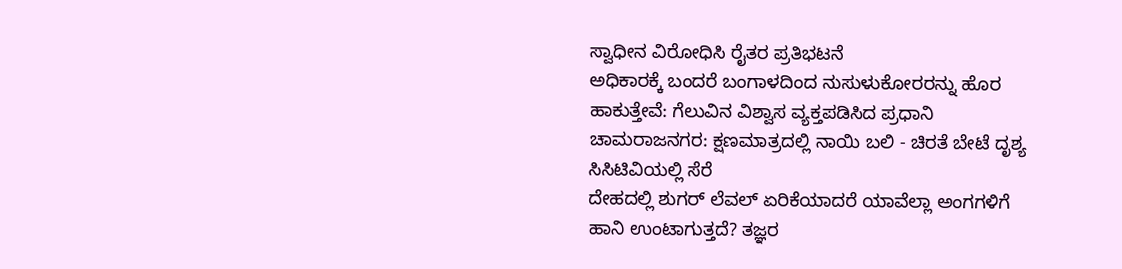ಸ್ವಾಧೀನ ವಿರೋಧಿಸಿ ರೈತರ ಪ್ರತಿಭಟನೆ
ಅಧಿಕಾರಕ್ಕೆ ಬಂದರೆ ಬಂಗಾಳದಿಂದ ನುಸುಳುಕೋರರನ್ನು ಹೊರ ಹಾಕುತ್ತೇವೆ: ಗೆಲುವಿನ ವಿಶ್ವಾಸ ವ್ಯಕ್ತಪಡಿಸಿದ ಪ್ರಧಾನಿ
ಚಾಮರಾಜನಗರ: ಕ್ಷಣಮಾತ್ರದಲ್ಲಿ ನಾಯಿ ಬಲಿ - ಚಿರತೆ ಬೇಟೆ ದೃಶ್ಯ ಸಿಸಿಟಿವಿಯಲ್ಲಿ ಸೆರೆ
ದೇಹದಲ್ಲಿ ಶುಗರ್ ಲೆವಲ್ ಏರಿಕೆಯಾದರೆ ಯಾವೆಲ್ಲಾ ಅಂಗಗಳಿಗೆ ಹಾನಿ ಉಂಟಾಗುತ್ತದೆ? ತಜ್ಞರ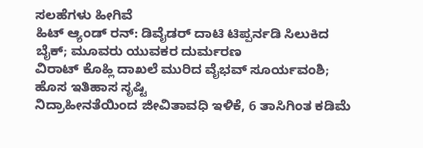ಸಲಹೆಗಳು ಹೀಗಿವೆ
ಹಿಟ್ ಆ್ಯಂಡ್ ರನ್: ಡಿವೈಡರ್ ದಾಟಿ ಟಿಪ್ಪರ್ನಡಿ ಸಿಲುಕಿದ ಬೈಕ್; ಮೂವರು ಯುವಕರ ದುರ್ಮರಣ
ವಿರಾಟ್ ಕೊಹ್ಲಿ ದಾಖಲೆ ಮುರಿದ ವೈಭವ್ ಸೂರ್ಯವಂಶಿ; ಹೊಸ ಇತಿಹಾಸ ಸೃಷ್ಟಿ
ನಿದ್ರಾಹೀನತೆಯಿಂದ ಜೀವಿತಾವಧಿ ಇಳಿಕೆ, 6 ತಾಸಿಗಿಂತ ಕಡಿಮೆ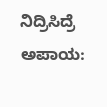ನಿದ್ರಿಸಿದ್ರೆ ಅಪಾಯ: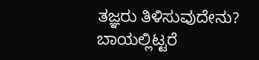ತಜ್ಞರು ತಿಳಿಸುವುದೇನು?
ಬಾಯಲ್ಲಿಟ್ಟರೆ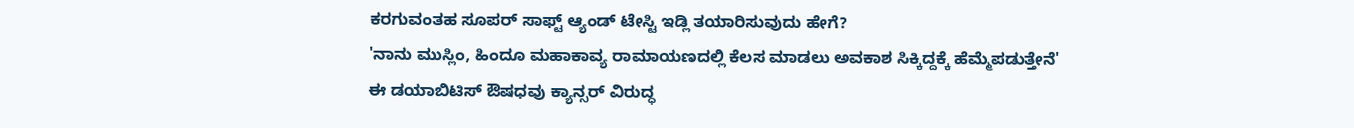ಕರಗುವಂತಹ ಸೂಪರ್ ಸಾಫ್ಟ್ ಆ್ಯಂಡ್ ಟೇಸ್ಟಿ ಇಡ್ಲಿ ತಯಾರಿಸುವುದು ಹೇಗೆ?
'ನಾನು ಮುಸ್ಲಿಂ, ಹಿಂದೂ ಮಹಾಕಾವ್ಯ ರಾಮಾಯಣದಲ್ಲಿ ಕೆಲಸ ಮಾಡಲು ಅವಕಾಶ ಸಿಕ್ಕಿದ್ದಕ್ಕೆ ಹೆಮ್ಮೆಪಡುತ್ತೇನೆ'
ಈ ಡಯಾಬಿಟಿಸ್ ಔಷಧವು ಕ್ಯಾನ್ಸರ್ ವಿರುದ್ಧ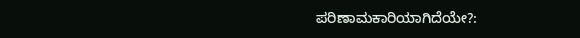ಪರಿಣಾಮಕಾರಿಯಾಗಿದೆಯೇ?: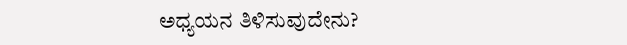ಅಧ್ಯಯನ ತಿಳಿಸುವುದೇನು?